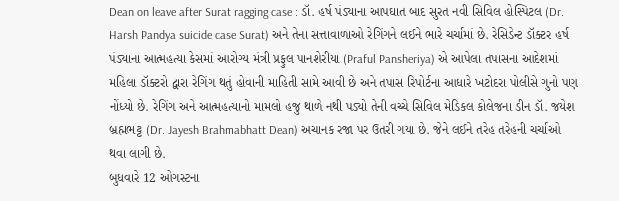Dean on leave after Surat ragging case : ડૉ. હર્ષ પંડ્યાના આપઘાત બાદ સુરત નવી સિવિલ હોસ્પિટલ (Dr. Harsh Pandya suicide case Surat) અને તેના સત્તાવાળાઓ રેગિંગને લઈને ભારે ચર્ચામાં છે. રેસિડેન્ટ ડૉક્ટર હર્ષ પંડ્યાના આત્મહત્યા કેસમાં આરોગ્ય મંત્રી પ્રફુલ પાનશેરીયા (Praful Pansheriya) એ આપેલા તપાસના આદેશમાં મહિલા ડૉક્ટરો દ્વારા રેગિંગ થતું હોવાની માહિતી સામે આવી છે અને તપાસ રિપોર્ટના આધારે ખટોદરા પોલીસે ગુનો પણ નોંધ્યો છે. રેગિંગ અને આત્મહત્યાનો મામલો હજુ થાળે નથી પડ્યો તેની વચ્ચે સિવિલ મેડિકલ કોલેજના ડીન ડૉ. જયેશ બ્રહ્મભટ્ટ (Dr. Jayesh Brahmabhatt Dean) અચાનક રજા પર ઉતરી ગયા છે. જેને લઈને તરેહ તરેહની ચર્ચાઓ થવા લાગી છે.
બુધવારે 12 ઓગસ્ટના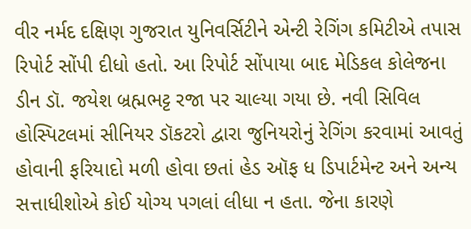વીર નર્મદ દક્ષિણ ગુજરાત યુનિવર્સિટીને એન્ટી રેગિંગ કમિટીએ તપાસ રિપોર્ટ સોંપી દીધો હતો. આ રિપોર્ટ સોંપાયા બાદ મેડિકલ કોલેજના ડીન ડૉ. જયેશ બ્રહ્મભટ્ટ રજા પર ચાલ્યા ગયા છે. નવી સિવિલ હોસ્પિટલમાં સીનિયર ડૉકટરો દ્વારા જુનિયરોનું રેગિંગ કરવામાં આવતું હોવાની ફરિયાદો મળી હોવા છતાં હેડ ઑફ ધ ડિપાર્ટમેન્ટ અને અન્ય સત્તાધીશોએ કોઈ યોગ્ય પગલાં લીધા ન હતા. જેના કારણે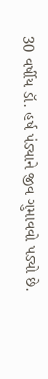30 વર્ષીય ડૉ. હર્ષ પંડ્યાને જીવ ગુમાવવો પડ્યો છે.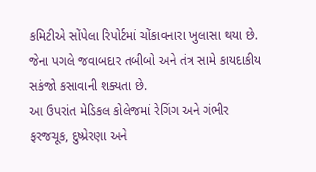કમિટીએ સોંપેલા રિપોર્ટમાં ચોંકાવનારા ખુલાસા થયા છે. જેના પગલે જવાબદાર તબીબો અને તંત્ર સામે કાયદાકીય સકંજો કસાવાની શક્યતા છે.
આ ઉપરાંત મેડિકલ કોલેજમાં રેગિંગ અને ગંભીર ફરજચૂક, દુષ્પ્રેરણા અને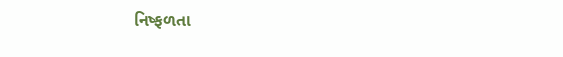નિષ્ફળતા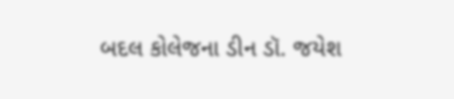બદલ કોલેજના ડીન ડૉ. જયેશ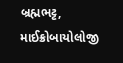બ્રહ્મભટ્ટ, માઈક્રોબાયોલોજી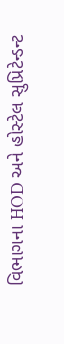વિભાગના HOD અને હોસ્ટેલ સુપ્રિટેન્ડન્ટ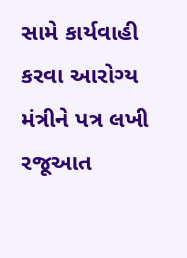સામે કાર્યવાહી કરવા આરોગ્ય મંત્રીને પત્ર લખી રજૂઆત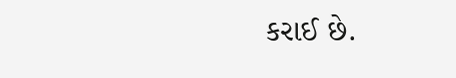કરાઈ છે.